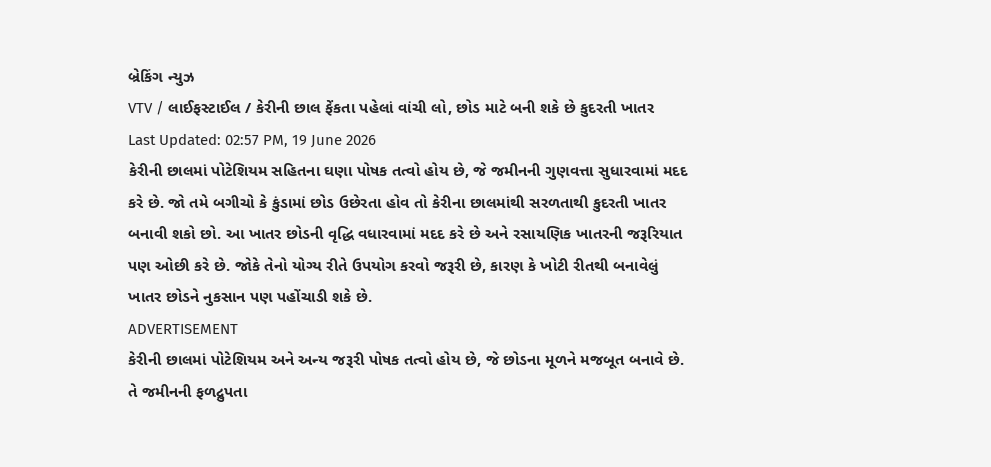બ્રેકિંગ ન્યુઝ
VTV / લાઈફસ્ટાઈલ / કેરીની છાલ ફેંકતા પહેલાં વાંચી લો, છોડ માટે બની શકે છે કુદરતી ખાતર
Last Updated: 02:57 PM, 19 June 2026
કેરીની છાલમાં પોટેશિયમ સહિતના ઘણા પોષક તત્વો હોય છે, જે જમીનની ગુણવત્તા સુધારવામાં મદદ કરે છે. જો તમે બગીચો કે કુંડામાં છોડ ઉછેરતા હોવ તો કેરીના છાલમાંથી સરળતાથી કુદરતી ખાતર બનાવી શકો છો. આ ખાતર છોડની વૃદ્ધિ વધારવામાં મદદ કરે છે અને રસાયણિક ખાતરની જરૂરિયાત પણ ઓછી કરે છે. જોકે તેનો યોગ્ય રીતે ઉપયોગ કરવો જરૂરી છે, કારણ કે ખોટી રીતથી બનાવેલું ખાતર છોડને નુકસાન પણ પહોંચાડી શકે છે.
ADVERTISEMENT
કેરીની છાલમાં પોટેશિયમ અને અન્ય જરૂરી પોષક તત્વો હોય છે, જે છોડના મૂળને મજબૂત બનાવે છે. તે જમીનની ફળદ્રુપતા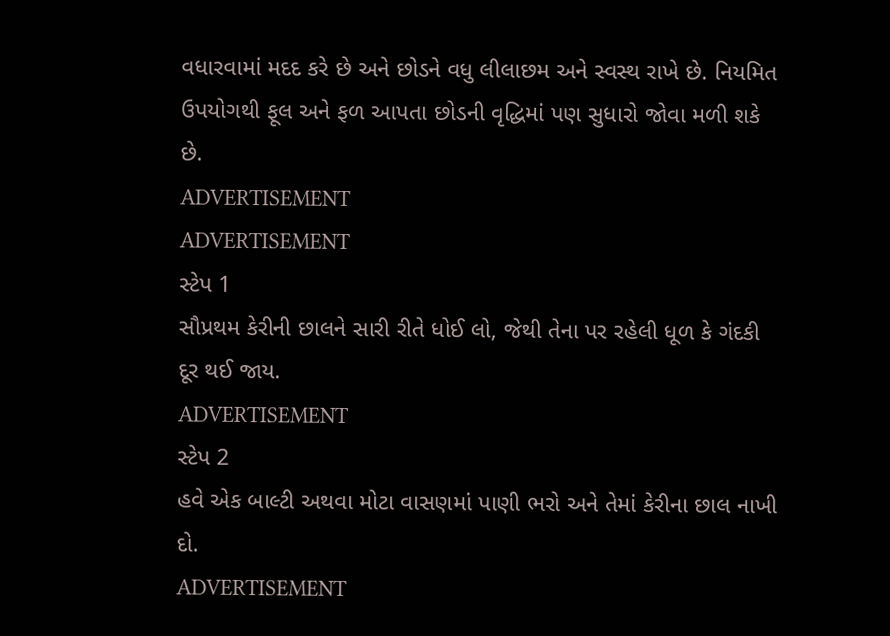વધારવામાં મદદ કરે છે અને છોડને વધુ લીલાછમ અને સ્વસ્થ રાખે છે. નિયમિત ઉપયોગથી ફૂલ અને ફળ આપતા છોડની વૃદ્ધિમાં પણ સુધારો જોવા મળી શકે છે.
ADVERTISEMENT
ADVERTISEMENT
સ્ટેપ 1
સૌપ્રથમ કેરીની છાલને સારી રીતે ધોઈ લો, જેથી તેના પર રહેલી ધૂળ કે ગંદકી દૂર થઈ જાય.
ADVERTISEMENT
સ્ટેપ 2
હવે એક બાલ્ટી અથવા મોટા વાસણમાં પાણી ભરો અને તેમાં કેરીના છાલ નાખી દો.
ADVERTISEMENT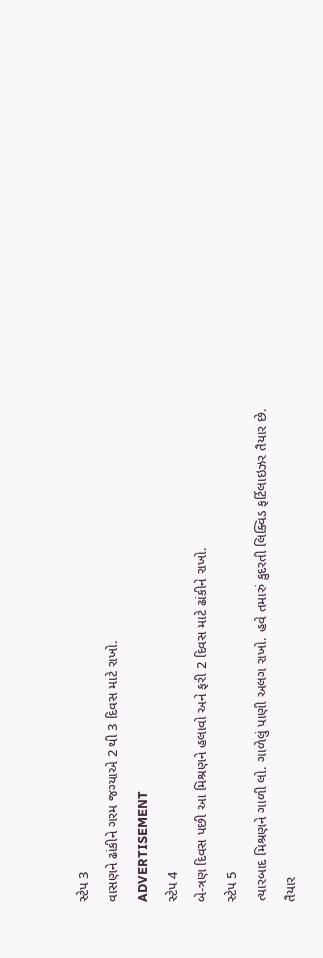સ્ટેપ 3
વાસણને ઢાંકીને ગરમ જગ્યાએ 2 થી 3 દિવસ માટે રાખો.
ADVERTISEMENT
સ્ટેપ 4
બે-ત્રણ દિવસ પછી આ મિશ્રણને હલાવો અને ફરી 2 દિવસ માટે ઢાંકીને રાખો.
સ્ટેપ 5
ત્યારબાદ મિશ્રણને ગાળી લો. ગાળેલું પાણી અલગ રાખો. હવે તમારું કુદરતી લિક્વિડ ફર્ટિલાઇઝર તૈયાર છે.
તૈયાર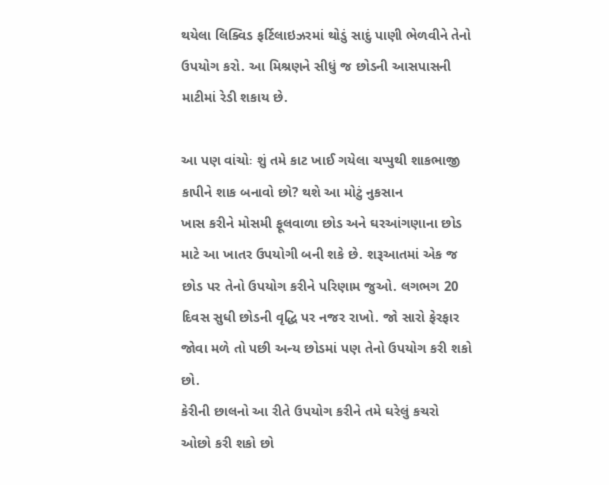થયેલા લિક્વિડ ફર્ટિલાઇઝરમાં થોડું સાદું પાણી ભેળવીને તેનો ઉપયોગ કરો. આ મિશ્રણને સીધું જ છોડની આસપાસની માટીમાં રેડી શકાય છે.

આ પણ વાંચોઃ શું તમે કાટ ખાઈ ગયેલા ચપ્પુથી શાકભાજી કાપીને શાક બનાવો છો? થશે આ મોટું નુકસાન
ખાસ કરીને મોસમી ફૂલવાળા છોડ અને ઘરઆંગણાના છોડ માટે આ ખાતર ઉપયોગી બની શકે છે. શરૂઆતમાં એક જ છોડ પર તેનો ઉપયોગ કરીને પરિણામ જુઓ. લગભગ 20 દિવસ સુધી છોડની વૃદ્ધિ પર નજર રાખો. જો સારો ફેરફાર જોવા મળે તો પછી અન્ય છોડમાં પણ તેનો ઉપયોગ કરી શકો છો.
કેરીની છાલનો આ રીતે ઉપયોગ કરીને તમે ઘરેલું કચરો ઓછો કરી શકો છો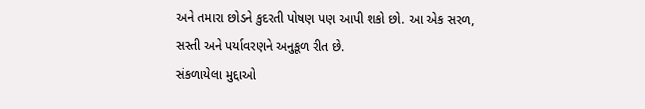અને તમારા છોડને કુદરતી પોષણ પણ આપી શકો છો. આ એક સરળ, સસ્તી અને પર્યાવરણને અનુકૂળ રીત છે.
સંકળાયેલા મુદ્દાઓ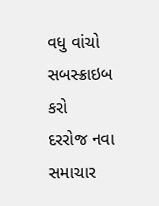વધુ વાંચો
સબસ્ક્રાઇબ કરો
દરરોજ નવા સમાચાર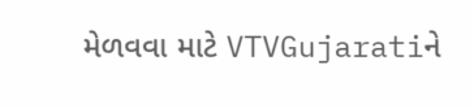મેળવવા માટે VTVGujaratiને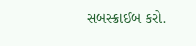સબસ્ક્રાઈબ કરો.